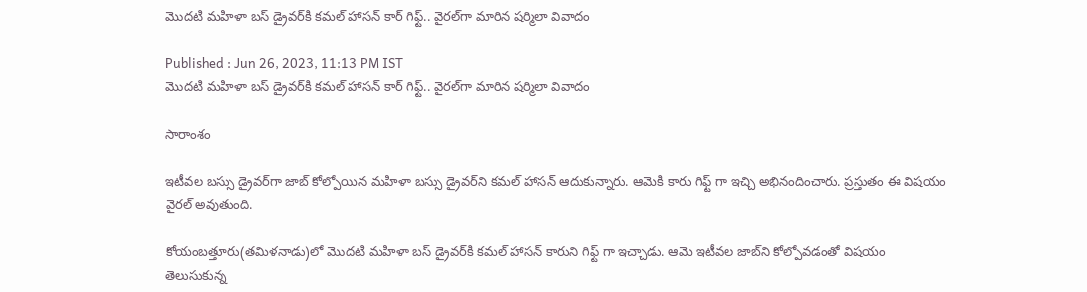మొదటి మహిళా బస్‌ డ్రైవర్‌కి కమల్‌ హాసన్‌ కార్‌ గిఫ్ట్.. వైరల్‌గా మారిన షర్మిలా వివాదం

Published : Jun 26, 2023, 11:13 PM IST
మొదటి మహిళా బస్‌ డ్రైవర్‌కి కమల్‌ హాసన్‌ కార్‌ గిఫ్ట్.. వైరల్‌గా మారిన షర్మిలా వివాదం

సారాంశం

ఇటీవల బస్సు డ్రైవర్‌గా జాబ్‌ కోల్పోయిన మహిళా బస్సు డ్రైవర్‌ని కమల్‌ హాసన్‌ ఆదుకున్నారు. ఆమెకి కారు గిఫ్ట్ గా ఇచ్చి అభినందించారు. ప్రస్తుతం ఈ విషయం వైరల్‌ అవుతుంది.

కోయంబత్తూరు(తమిళనాడు)లో మొదటి మహిళా బస్‌ డ్రైవర్‌కి కమల్‌ హాసన్‌ కారుని గిఫ్ట్ గా ఇచ్చాడు. ఆమె ఇటీవల జాబ్‌ని కోల్పోవడంతో విషయం తెలుసుకున్న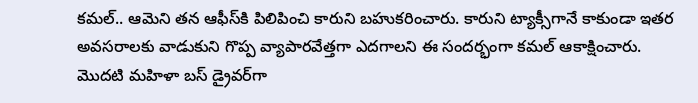కమల్‌.. ఆమెని తన ఆఫీస్‌కి పిలిపించి కారుని బహుకరించారు. కారుని ట్యాక్సీగానే కాకుండా ఇతర అవసరాలకు వాడుకుని గొప్ప వ్యాపారవేత్తగా ఎదగాలని ఈ సందర్భంగా కమల్‌ ఆకాక్షించారు.  మొదటి మహిళా బస్‌ డ్రైవర్‌గా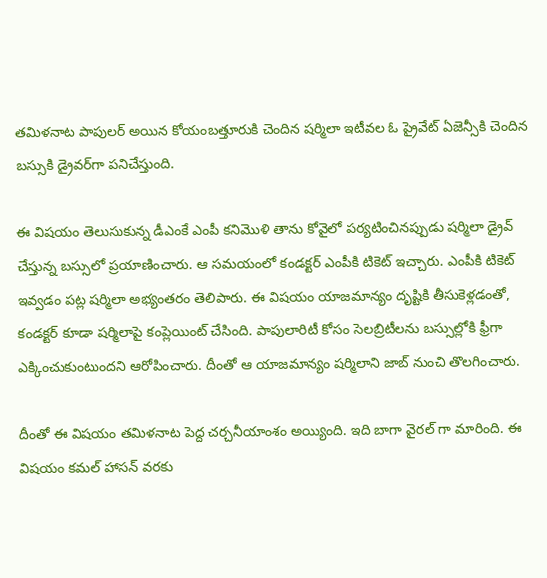తమిళనాట పాపులర్‌ అయిన కోయంబత్తూరుకి చెందిన షర్మిలా ఇటీవల ఓ ప్రైవేట్‌ ఏజెన్సీకి చెందిన బస్సుకి డ్రైవర్‌గా పనిచేస్తుంది.

ఈ విషయం తెలుసుకున్న డీఎంకే ఎంపీ కనిమొళి తాను కోవైలో పర్యటించినప్పుడు షర్మిలా డ్రైవ్‌ చేస్తున్న బస్సులో ప్రయాణించారు. ఆ సమయంలో కండక్టర్ ఎంపీకి టికెట్‌ ఇచ్చారు. ఎంపీకి టికెట్‌ ఇవ్వడం పట్ల షర్మిలా అభ్యంతరం తెలిపారు. ఈ విషయం యాజమాన్యం దృష్టికి తీసుకెళ్లడంతో, కండక్టర్‌ కూడా షర్మిలాపై కంప్లెయింట్‌ చేసింది. పాపులారిటీ కోసం సెలబ్రిటీలను బస్సుల్లోకి ఫ్రీగా ఎక్కించుకుంటుందని ఆరోపించారు. దీంతో ఆ యాజమాన్యం షర్మిలాని జాబ్‌ నుంచి తొలగించారు.

దీంతో ఈ విషయం తమిళనాట పెద్ద చర్చనీయాంశం అయ్యింది. ఇది బాగా వైరల్ గా మారింది. ఈ విషయం కమల్‌ హాసన్‌ వరకు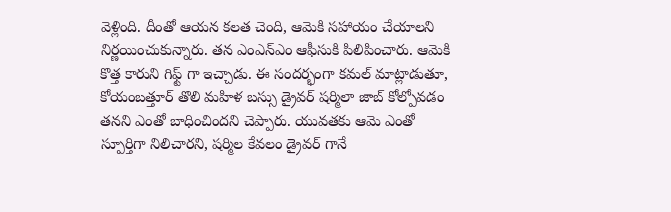వెళ్లింది. దీంతో ఆయన కలత చెంది, ఆమెకి సహాయం చేయాలని నిర్ణయించుకున్నారు. తన ఎంఎన్‌ఎం ఆఫీసుకి పిలిపించారు. ఆమెకి కొత్త కారుని గిఫ్ట్ గా ఇచ్చాడు. ఈ సందర్భంగా కమల్‌ మాట్లాడుతూ, కోయంబత్తూర్‌ తొలి మహిళ బస్సు డ్రైవర్‌ షర్మిలా జాబ్‌ కోల్పోవడం తనని ఎంతో బాధించిందని చెప్పారు. యువతకు ఆమె ఎంతో స్పూర్తిగా నిలిచారని, షర్మిల కేవలం డ్రైవర్ గానే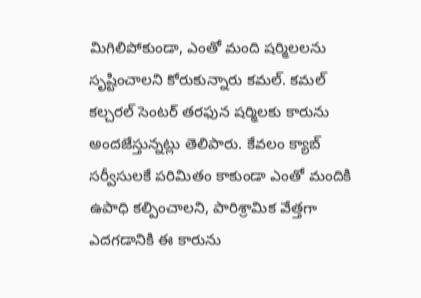మిగిలిపోకుండా, ఎంతో మంది షర్మిలలను సృష్టించాలని కోరుకున్నారు కమల్‌. కమల్ కల్చరల్ సెంటర్ తరఫున షర్మిలకు కారును అందజేస్తున్నట్లు తెలిపారు. కేవలం క్యాబ్ సర్వీసులకే పరిమితం కాకుండా ఎంతో మందికి ఉపాధి కల్పించాలని, పారిశ్రామిక వేత్తగా ఎదగడానికి ఈ కారును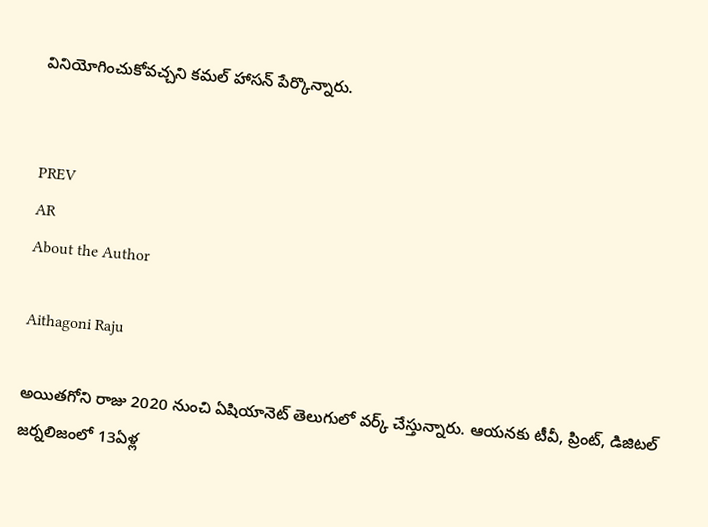వినియోగించుకోవచ్చని కమల్ హాసన్ పేర్కొన్నారు.


PREV
AR
About the Author

Aithagoni Raju

అయితగోని రాజు 2020 నుంచి ఏషియానెట్‌ తెలుగులో వర్క్ చేస్తున్నారు. ఆయనకు టీవీ, ప్రింట్‌, డిజిటల్‌ జర్నలిజంలో 13ఏళ్ల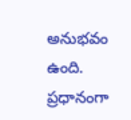అనుభవం ఉంది. ప్రధానంగా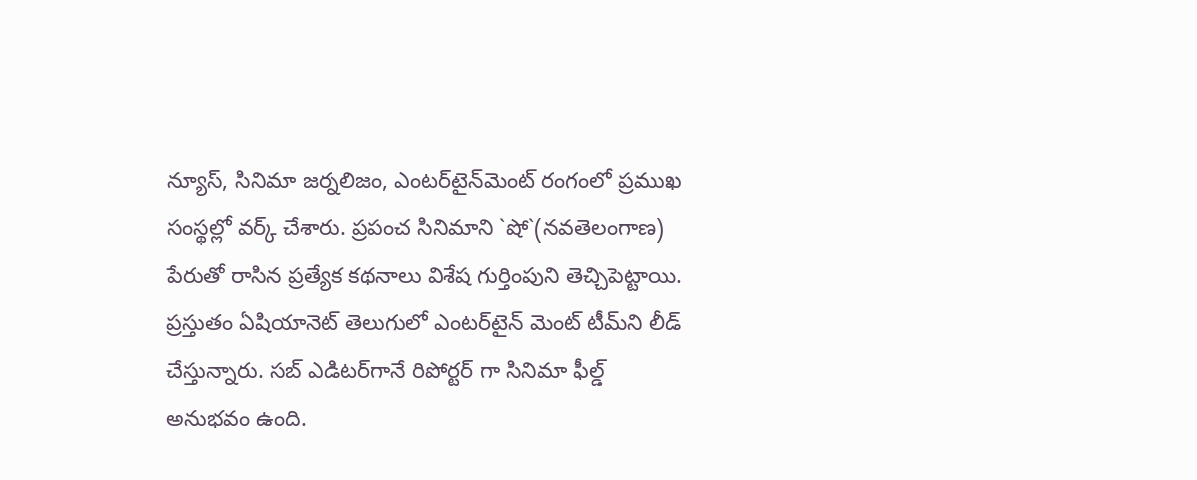న్యూస్‌, సినిమా జర్నలిజం, ఎంటర్‌టైన్‌మెంట్‌ రంగంలో ప్రముఖ సంస్థల్లో వర్క్ చేశారు. ప్రపంచ సినిమాని `షో`(నవతెలంగాణ) పేరుతో రాసిన ప్రత్యేక కథనాలు విశేష గుర్తింపుని తెచ్చిపెట్టాయి. ప్రస్తుతం ఏషియానెట్‌ తెలుగులో ఎంటర్‌టైన్‌ మెంట్ టీమ్‌ని లీడ్‌ చేస్తున్నారు. సబ్‌ ఎడిటర్‌గానే రిపోర్టర్ గా సినిమా ఫీల్డ్ అనుభవం ఉంది.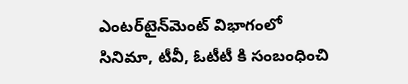ఎంటర్‌టైన్‌మెంట్‌ విభాగంలో సినిమా, టీవీ, ఓటీటీ కి సంబంధించి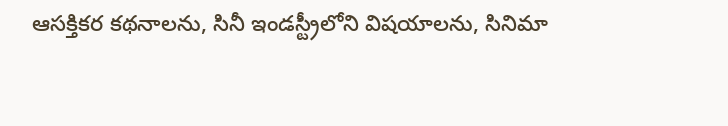ఆసక్తికర కథనాలను, సినీ ఇండస్ట్రీలోని విషయాలను, సినిమా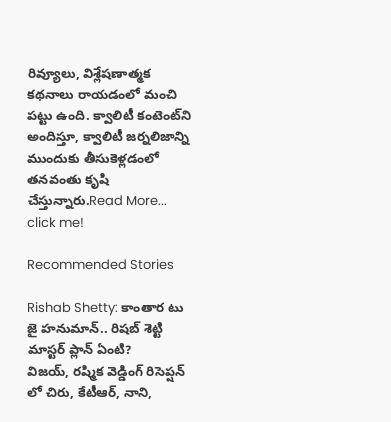రివ్యూలు, విశ్లేషణాత్మక కథనాలు రాయడంలో మంచి పట్టు ఉంది. క్వాలిటీ కంటెంట్‌ని అందిస్తూ, క్వాలిటీ జర్నలిజాన్ని ముందుకు తీసుకెళ్లడంలో తనవంతు కృషి చేస్తున్నారు.Read More...
click me!

Recommended Stories

Rishab Shetty: కాంతార టు జై హనుమాన్.. రిషబ్ శెట్టి మాస్టర్ ప్లాన్ ఏంటి?
విజయ్, రష్మిక వెడ్డింగ్ రిసెప్షన్ లో చిరు, కేటీఆర్, నాని,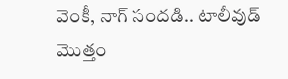వెంకీ, నాగ్ సందడి.. టాలీవుడ్ మొత్తం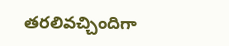తరలివచ్చిందిగా